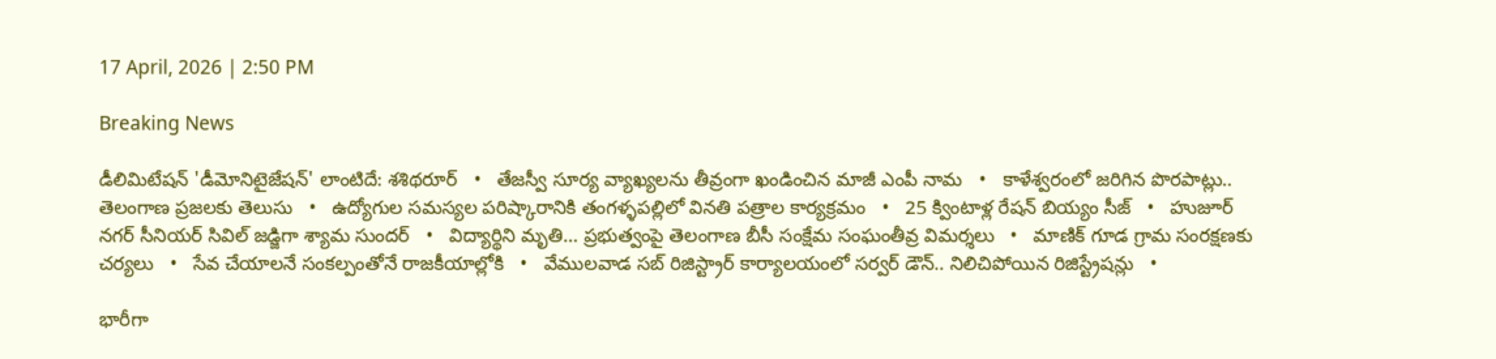17 April, 2026 | 2:50 PM

Breaking News

డీలిమిటేషన్ 'డీమోనిటైజేషన్' లాంటిదే: శశిథరూర్   •   తేజస్వీ సూర్య వ్యాఖ్యలను తీవ్రంగా ఖండించిన మాజీ ఎంపీ నామ   •   కాళేశ్వరంలో జరిగిన పొరపాట్లు.. తెలంగాణ ప్రజలకు తెలుసు   •   ఉద్యోగుల సమస్యల పరిష్కారానికి తంగళ్ళపల్లిలో వినతి పత్రాల కార్యక్రమం   •   25 క్వింటాళ్ల రేషన్ బియ్యం సీజ్   •   హుజూర్ నగర్ సీనియర్ సివిల్ జడ్జిగా శ్యామ సుందర్   •   విద్యార్థిని మృతి... ప్రభుత్వంపై తెలంగాణ బీసీ సంక్షేమ సంఘంతీవ్ర విమర్శలు   •   మాణిక్ గూడ గ్రామ సంరక్షణకు చర్యలు   •   సేవ చేయాలనే సంకల్పంతోనే రాజకీయాల్లోకి   •   వేములవాడ సబ్ రిజిస్ట్రార్ కార్యాలయంలో సర్వర్ డౌన్.. నిలిచిపోయిన రిజిస్ట్రేషన్లు   •

భారీగా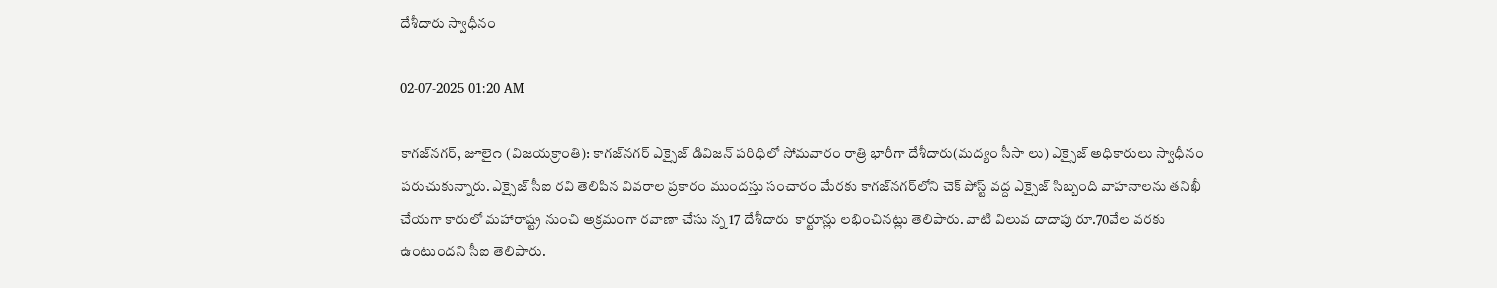దేశీదారు స్వాధీనం

02-07-2025 01:20 AM

కాగజ్‌నగర్, జూలై౧ (విజయక్రాంతి): కాగజ్‌నగర్ ఎక్సైజ్ డివిజన్ పరిధిలో సోమవారం రాత్రి భారీగా దేశీదారు(మద్యం సీసా లు) ఎక్సైజ్ అధికారులు స్వాధీనం పరుచుకున్నారు. ఎక్సైజ్ సీఐ రవి తెలిపిన వివరాల ప్రకారం ముందస్తు సంచారం మేరకు కాగజ్‌నగర్‌లోని చెక్ పోస్ట్ వద్ద ఎక్సైజ్ సిబ్బంది వాహనాలను తనిఖీ చేయగా కారులో మహారాష్ట్ర నుంచి అక్రమంగా రవాణా చేసు న్న 17 దేశీదారు  కార్టూన్లు లభించినట్లు తెలిపారు. వాటి విలువ దాదాపు రూ.70వేల వరకు ఉంటుందని సీఐ తెలిపారు.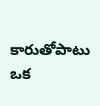కారుతోపాటు ఒక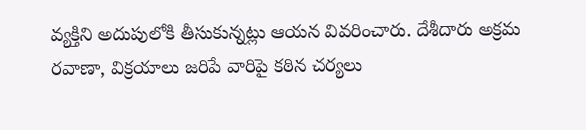వ్యక్తిని అదుపులోకి తీసుకున్నట్లు ఆయన వివరించారు. దేశీదారు అక్రమ రవాణా, విక్రయాలు జరిపే వారిపై కఠిన చర్యలు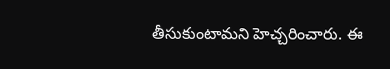తీసుకుంటామని హెచ్చరించారు. ఈ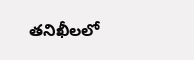తనిఖీలలో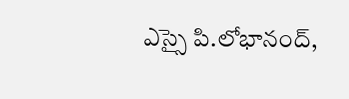ఎస్సై పి.లోభానంద్,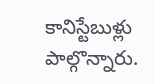కానిస్టేబుళ్లు పాల్గొన్నారు.